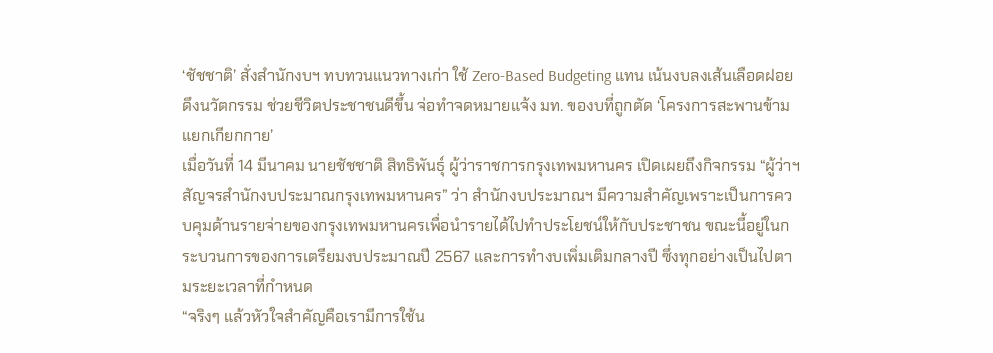‘ชัชชาติ’ สั่งสำนักงบฯ ทบทวนแนวทางเก่า ใช้ Zero-Based Budgeting แทน เน้นงบลงเส้นเลือดฝอย ดึงนวัตกรรม ช่วยชีวิตประชาชนดีขึ้น จ่อทำจดหมายแจ้ง มท. ของบที่ถูกตัด ‘โครงการสะพานข้ามแยกเกียกกาย’
เมื่อวันที่ 14 มีนาคม นายชัชชาติ สิทธิพันธุ์ ผู้ว่าราชการกรุงเทพมหานคร เปิดเผยถึงกิจกรรม “ผู้ว่าฯ สัญจรสำนักงบประมาณกรุงเทพมหานคร” ว่า สำนักงบประมาณฯ มีความสำคัญเพราะเป็นการควบคุมด้านรายจ่ายของกรุงเทพมหานครเพื่อนำรายได้ไปทำประโยชน์ให้กับประชาชน ขณะนี้อยู่ในกระบวนการของการเตรียมงบประมาณปี 2567 และการทำงบเพิ่มเติมกลางปี ซึ่งทุกอย่างเป็นไปตามระยะเวลาที่กำหนด
“จริงๆ แล้วหัวใจสำคัญคือเรามีการใช้น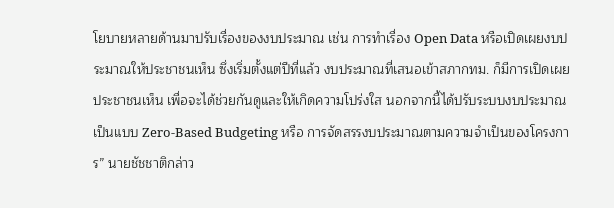โยบายหลายด้านมาปรับเรื่องของงบประมาณ เช่น การทำเรื่อง Open Data หรือเปิดเผยงบประมาณให้ประชาชนเห็น ซึ่งเริ่มตั้งแต่ปีที่แล้ว งบประมาณที่เสนอเข้าสภากทม. ก็มีการเปิดเผยประชาชนเห็น เพื่อจะได้ช่วยกันดูและให้เกิดความโปร่งใส นอกจากนี้ได้ปรับระบบงบประมาณเป็นแบบ Zero-Based Budgeting หรือ การจัดสรรงบประมาณตามความจำเป็นของโครงการ” นายชัชชาติกล่าว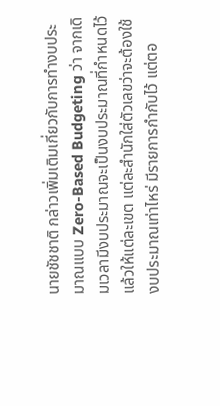นายชัชชาติ กล่าวเพิ่มเติมเกี่ยวกับการทำงบประมาณแบบ Zero-Based Budgeting ว่า จากเดิมเวลามีงบประมาณจะเป็นงบประมาณที่กำหนดไว้แล้วให้แต่ละเขต แต่ละสำนักใส่ตัวเลขว่าจะต้องใช้งบประมาณเท่าไหร่ มีรายการกำกับไว้ แต่ตอ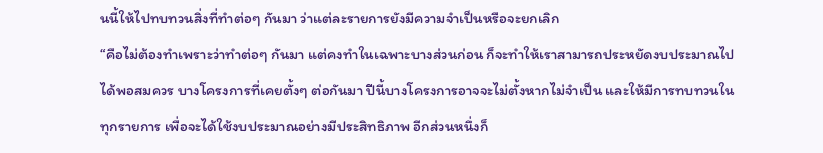นนี้ให้ไปทบทวนสิ่งที่ทำต่อๆ กันมา ว่าแต่ละรายการยังมีความจำเป็นหรือจะยกเลิก
“คือไม่ต้องทำเพราะว่าทำต่อๆ กันมา แต่คงทำในเฉพาะบางส่วนก่อน ก็จะทำให้เราสามารถประหยัดงบประมาณไปได้พอสมควร บางโครงการที่เคยตั้งๆ ต่อกันมา ปีนี้บางโครงการอาจจะไม่ตั้งหากไม่จำเป็น และให้มีการทบทวนในทุกรายการ เพื่อจะได้ใช้งบประมาณอย่างมีประสิทธิภาพ อีกส่วนหนึ่งก็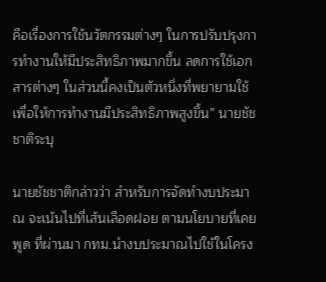คือเรื่องการใช้นวัตกรรมต่างๆ ในการปรับปรุงการทำงานให้มีประสิทธิภาพมากขึ้น ลดการใช้เอกสารต่างๆ ในส่วนนี้คงเป็นตัวหนึ่งที่พยายามใช้เพื่อให้การทำงานมีประสิทธิภาพสูงขึ้น” นายชัชชาติระบุ

นายชัชชาติกล่าวว่า สำหรับการจัดทำงบประมาณ จะเน้นไปที่เส้นเลือดฝอย ตามนโยบายที่เคยพูด ที่ผ่านมา กทม.นำงบประมาณไปใช้ในโครง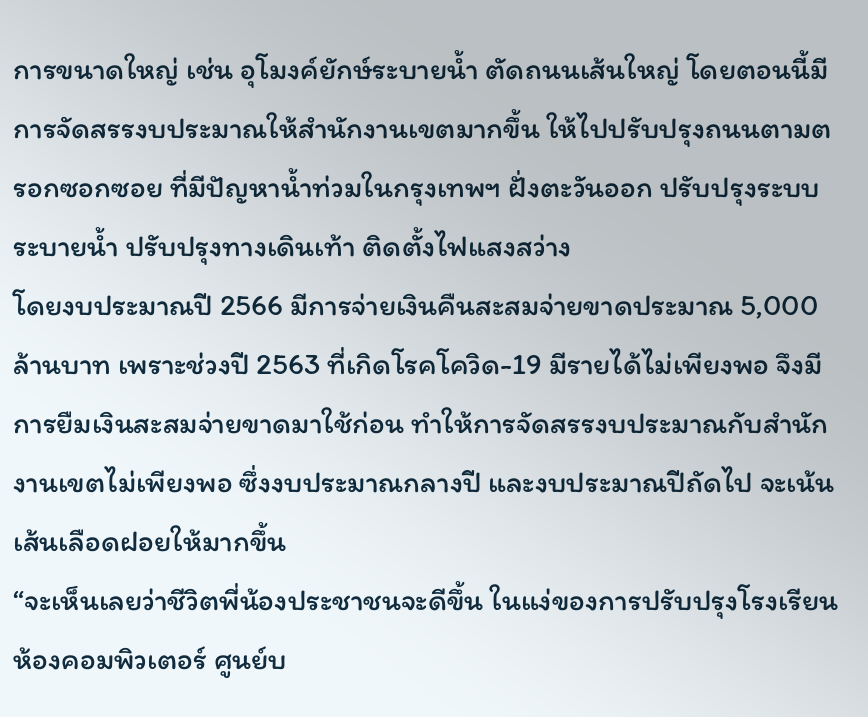การขนาดใหญ่ เช่น อุโมงค์ยักษ์ระบายน้ำ ตัดถนนเส้นใหญ่ โดยตอนนี้มีการจัดสรรงบประมาณให้สำนักงานเขตมากขึ้น ให้ไปปรับปรุงถนนตามตรอกซอกซอย ที่มีปัญหาน้ำท่วมในกรุงเทพฯ ฝั่งตะวันออก ปรับปรุงระบบระบายน้ำ ปรับปรุงทางเดินเท้า ติดตั้งไฟแสงสว่าง
โดยงบประมาณปี 2566 มีการจ่ายเงินคืนสะสมจ่ายขาดประมาณ 5,000 ล้านบาท เพราะช่วงปี 2563 ที่เกิดโรคโควิด-19 มีรายได้ไม่เพียงพอ จึงมีการยืมเงินสะสมจ่ายขาดมาใช้ก่อน ทำให้การจัดสรรงบประมาณกับสำนักงานเขตไม่เพียงพอ ซึ่งงบประมาณกลางปี และงบประมาณปีถัดไป จะเน้นเส้นเลือดฝอยให้มากขึ้น
“จะเห็นเลยว่าชีวิตพี่น้องประชาชนจะดีขึ้น ในแง่ของการปรับปรุงโรงเรียน ห้องคอมพิวเตอร์ ศูนย์บ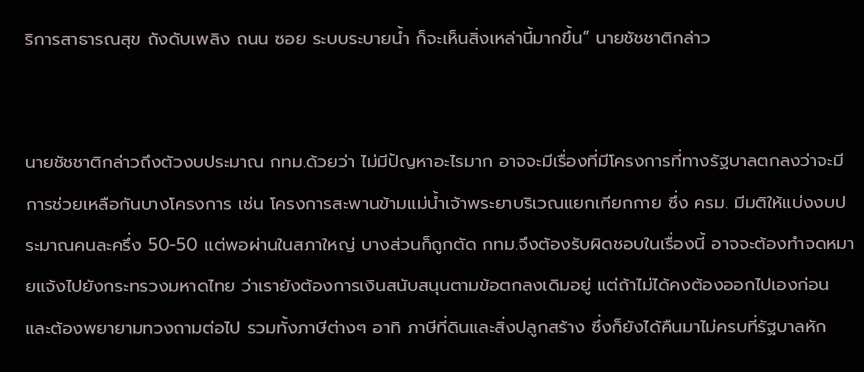ริการสาธารณสุข ถังดับเพลิง ถนน ซอย ระบบระบายน้ำ ก็จะเห็นสิ่งเหล่านี้มากขึ้น” นายชัชชาติกล่าว


นายชัชชาติกล่าวถึงตัวงบประมาณ กทม.ด้วยว่า ไม่มีปัญหาอะไรมาก อาจจะมีเรื่องที่มีโครงการที่ทางรัฐบาลตกลงว่าจะมีการช่วยเหลือกันบางโครงการ เช่น โครงการสะพานข้ามแม่น้ำเจ้าพระยาบริเวณแยกเกียกกาย ซึ่ง ครม. มีมติให้แบ่งงบประมาณคนละครึ่ง 50-50 แต่พอผ่านในสภาใหญ่ บางส่วนก็ถูกตัด กทม.จึงต้องรับผิดชอบในเรื่องนี้ อาจจะต้องทำจดหมายแจ้งไปยังกระทรวงมหาดไทย ว่าเรายังต้องการเงินสนับสนุนตามข้อตกลงเดิมอยู่ แต่ถ้าไม่ได้คงต้องออกไปเองก่อน และต้องพยายามทวงถามต่อไป รวมทั้งภาษีต่างๆ อาทิ ภาษีที่ดินและสิ่งปลูกสร้าง ซึ่งก็ยังได้คืนมาไม่ครบที่รัฐบาลหัก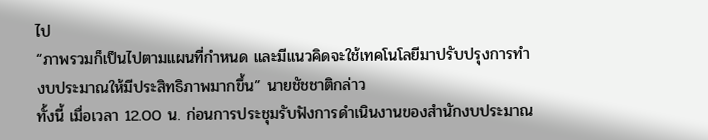ไป
“ภาพรวมก็เป็นไปตามแผนที่กำหนด และมีแนวคิดจะใช้เทคโนโลยีมาปรับปรุงการทำงบประมาณให้มีประสิทธิภาพมากขึ้น” นายชัชชาติกล่าว
ทั้งนี้ เมื่อเวลา 12.00 น. ก่อนการประชุมรับฟังการดำเนินงานของสำนักงบประมาณ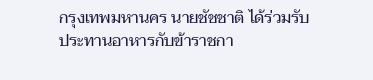กรุงเทพมหานคร นายชัชชาติ ได้ร่วมรับประทานอาหารกับข้าราชกา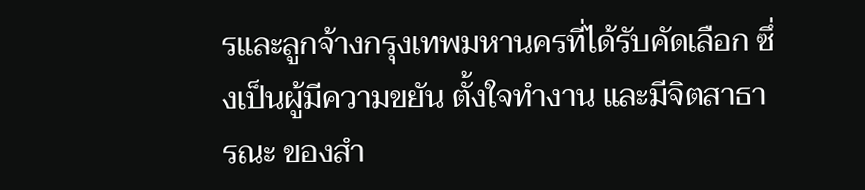รและลูกจ้างกรุงเทพมหานครที่ได้รับคัดเลือก ซึ่งเป็นผู้มีความขยัน ตั้งใจทำงาน และมีจิตสาธารณะ ของสำ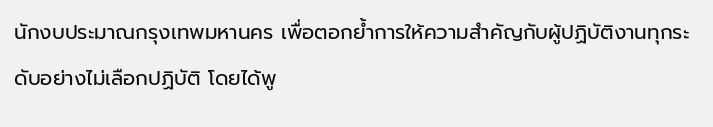นักงบประมาณกรุงเทพมหานคร เพื่อตอกย้ำการให้ความสำคัญกับผู้ปฏิบัติงานทุกระดับอย่างไม่เลือกปฏิบัติ โดยได้พู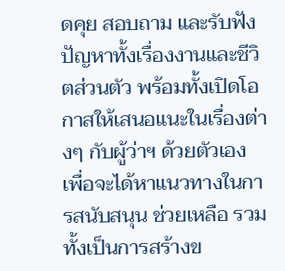ดคุย สอบถาม และรับฟังปัญหาทั้งเรื่องงานและชีวิตส่วนตัว พร้อมทั้งเปิดโอกาสให้เสนอแนะในเรื่องต่างๆ กับผู้ว่าฯ ด้วยตัวเอง เพื่อจะได้หาแนวทางในการสนับสนุน ช่วยเหลือ รวมทั้งเป็นการสร้างข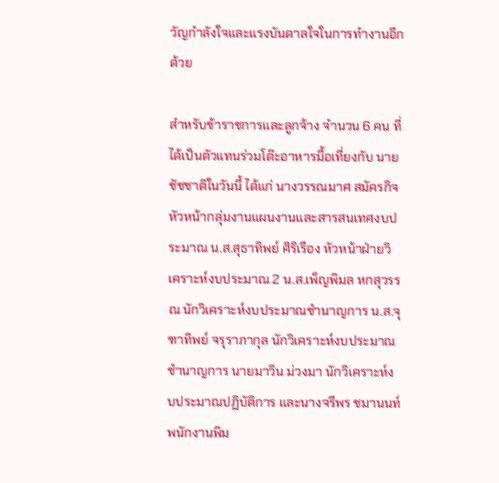วัญกำลังใจและแรงบันดาลใจในการทำงานอีกด้วย

สำหรับข้าราชการและลูกจ้าง จำนวน 6 คน ที่ได้เป็นตัวแทนร่วมโต๊ะอาหารมื้อเที่ยงกับ นายชัชชาติในวันนี้ ได้แก่ นางวรรณมาศ สมัครกิจ หัวหน้ากลุ่มงานแผนงานและสารสนเทศงบประมาณ น.ส.สุธาทิพย์ ศิริเรือง หัวหน้าฝ่ายวิเคราะห์งบประมาณ 2 น.ส.เพ็ญพิมล หกสุวรรณ นักวิเคราะห์งบประมาณชำนาญการ น.ส.จุฑาทิพย์ จรุราภากุล นักวิเคราะห์งบประมาณชำนาญการ นายมาวิน ม่วงมา นักวิเคราะห์งบประมาณปฏิบัติการ และนางจรีพร ชมานนท์ พนักงานพิม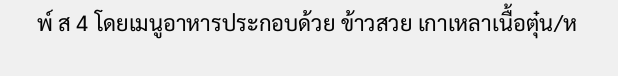พ์ ส 4 โดยเมนูอาหารประกอบด้วย ข้าวสวย เกาเหลาเนื้อตุ๋น/ห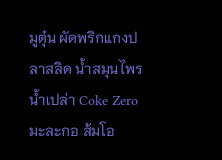มูตุ๋น ผัดพริกแกงปลาสลิด น้ำสมุนไพร น้ำเปล่า Coke Zero มะละกอ ส้มโอ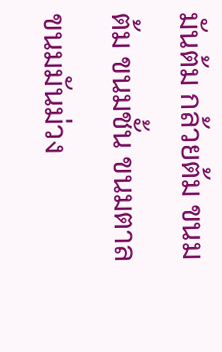มันต้ม กล้วยต้ม ขนมต้ม ขนมชั้น ขนมตาล ขนมมันม่วง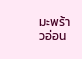มะพร้าวอ่อน